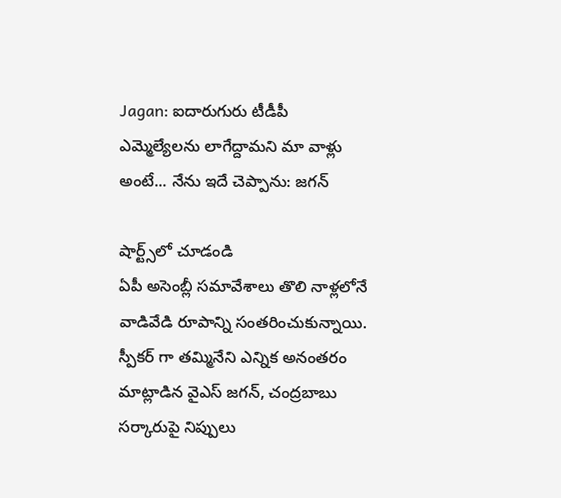Jagan: ఐదారుగురు టీడీపీ ఎమ్మెల్యేలను లాగేద్దామని మా వాళ్లు అంటే... నేను ఇదే చెప్పాను: జగన్

షార్ట్స్‌లో చూడండి
ఏపీ అసెంబ్లీ సమావేశాలు తొలి నాళ్లలోనే వాడివేడి రూపాన్ని సంతరించుకున్నాయి. స్పీకర్ గా తమ్మినేని ఎన్నిక అనంతరం మాట్లాడిన వైఎస్ జగన్, చంద్రబాబు సర్కారుపై నిప్పులు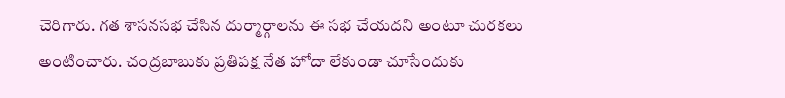చెరిగారు. గత శాసనసభ చేసిన దుర్మార్గాలను ఈ సభ చేయదని అంటూ చురకలు అంటించారు. చంద్రబాబుకు ప్రతిపక్ష నేత హోదా లేకుండా చూసేందుకు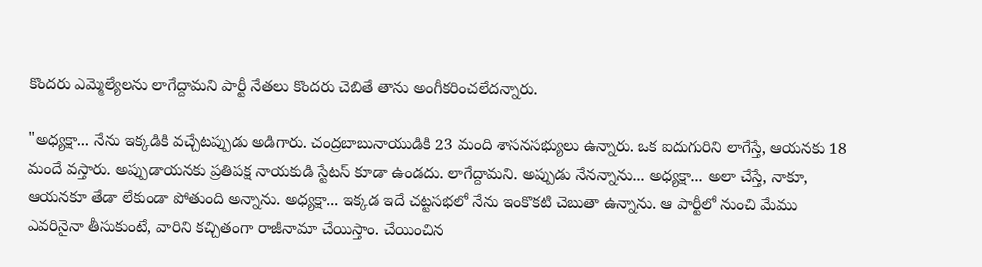కొందరు ఎమ్మెల్యేలను లాగేద్దామని పార్టీ నేతలు కొందరు చెబితే తాను అంగీకరించలేదన్నారు.

"అధ్యక్షా... నేను ఇక్కడికి వచ్చేటప్పుడు అడిగారు. చంద్రబాబునాయుడికి 23 మంది శాసనసభ్యులు ఉన్నారు. ఒక ఐదుగురిని లాగేస్తే, ఆయనకు 18 మందే వస్తారు. అప్పుడాయనకు ప్రతిపక్ష నాయకుడి స్టేటస్ కూడా ఉండదు. లాగేద్దామని. అప్పుడు నేనన్నాను... అధ్యక్షా... అలా చేస్తే, నాకూ, ఆయనకూ తేడా లేకుండా పోతుంది అన్నాను. అధ్యక్షా... ఇక్కడ ఇదే చట్టసభలో నేను ఇంకొకటి చెబుతా ఉన్నాను. ఆ పార్టీలో నుంచి మేము ఎవరినైనా తీసుకుంటే, వారిని కచ్చితంగా రాజీనామా చేయిస్తాం. చేయించిన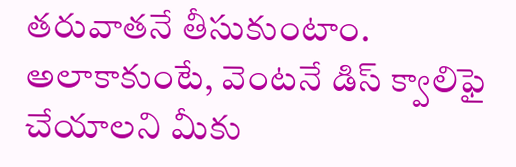తరువాతనే తీసుకుంటాం. అలాకాకుంటే, వెంటనే డిస్ క్వాలిఫై చేయాలని మీకు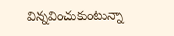విన్నవించుకుంటున్నా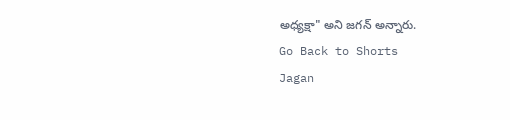అధ్యక్షా" అని జగన్ అన్నారు.
Go Back to Shorts
Jagan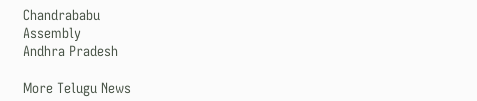Chandrababu
Assembly
Andhra Pradesh

More Telugu News